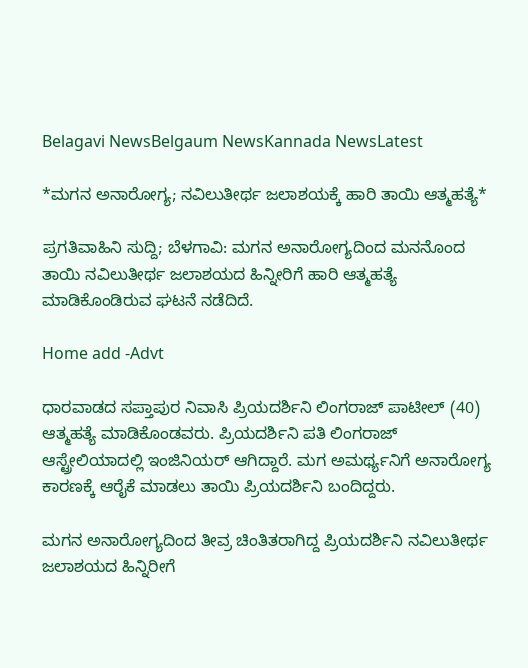Belagavi NewsBelgaum NewsKannada NewsLatest

*ಮಗನ ಅನಾರೋಗ್ಯ; ನವಿಲುತೀರ್ಥ ಜಲಾಶಯಕ್ಕೆ ಹಾರಿ ತಾಯಿ ಆತ್ಮಹತ್ಯೆ*

ಪ್ರಗತಿವಾಹಿನಿ ಸುದ್ದಿ; ಬೆಳಗಾವಿ: ಮಗನ ಅನಾರೋಗ್ಯದಿಂದ ಮನನೊಂದ ತಾಯಿ ನವಿಲುತೀರ್ಥ ಜಲಾಶಯದ ಹಿನ್ನೀರಿಗೆ ಹಾರಿ ಆತ್ಮಹತ್ಯೆ ಮಾಡಿಕೊಂಡಿರುವ ಘಟನೆ ನಡೆದಿದೆ.

Home add -Advt

ಧಾರವಾಡದ ಸಪ್ತಾಪುರ ನಿವಾಸಿ ಪ್ರಿಯದರ್ಶಿನಿ ಲಿಂಗರಾಜ್ ಪಾಟೀಲ್ (40) ಆತ್ಮಹತ್ಯೆ ಮಾಡಿಕೊಂಡವರು. ಪ್ರಿಯದರ್ಶಿನಿ ಪತಿ ಲಿಂಗರಾಜ್ ಆಸ್ಟ್ರೇಲಿಯಾದಲ್ಲಿ ಇಂಜಿನಿಯರ್ ಆಗಿದ್ದಾರೆ. ಮಗ ಅಮರ್ಥ್ಯನಿಗೆ ಅನಾರೋಗ್ಯ ಕಾರಣಕ್ಕೆ ಆರೈಕೆ ಮಾಡಲು ತಾಯಿ ಪ್ರಿಯದರ್ಶಿನಿ ಬಂದಿದ್ದರು.

ಮಗನ ಅನಾರೋಗ್ಯದಿಂದ ತೀವ್ರ ಚಿಂತಿತರಾಗಿದ್ದ ಪ್ರಿಯದರ್ಶಿನಿ ನವಿಲುತೀರ್ಥ ಜಲಾಶಯದ ಹಿನ್ನಿರೀಗೆ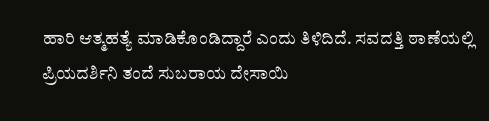ಹಾರಿ ಆತ್ಮಹತ್ಯೆ ಮಾಡಿಕೊಂಡಿದ್ದಾರೆ ಎಂದು ತಿಳಿದಿದೆ. ಸವದತ್ತಿ ಠಾಣೆಯಲ್ಲಿ ಪ್ರಿಯದರ್ಶಿನಿ ತಂದೆ ಸುಬರಾಯ ದೇಸಾಯಿ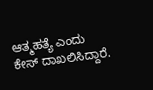ಆತ್ಮಹತ್ಯೆ ಎಂದು ಕೇಸ್ ದಾಖಲಿಸಿದ್ದಾರೆ.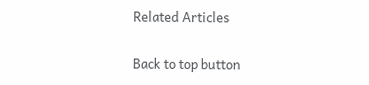Related Articles

Back to top button